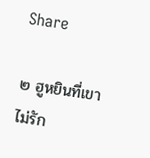Share

๒ ฮูหยินที่เขาไม่รัก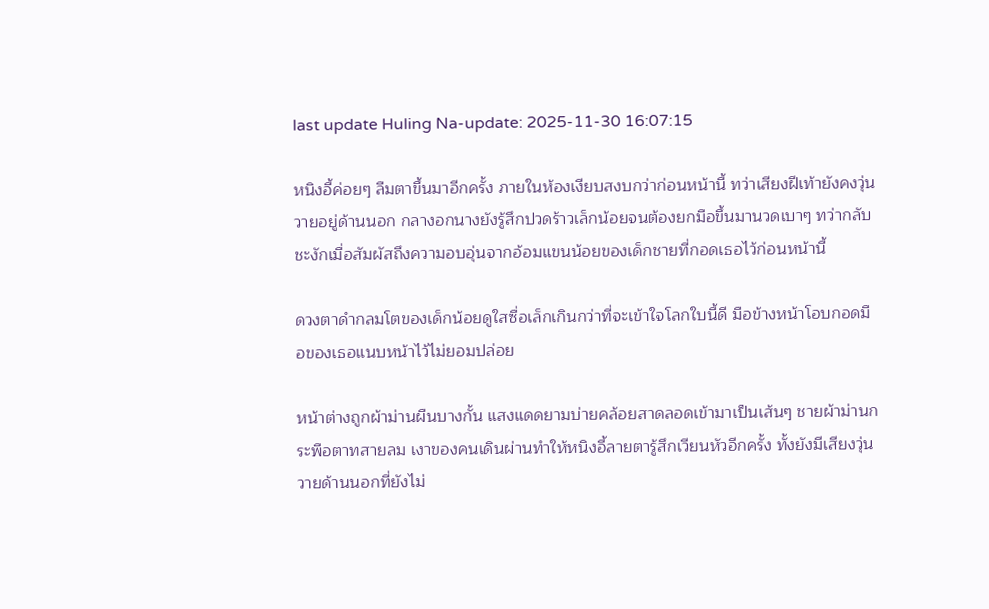last update Huling Na-update: 2025-11-30 16:07:15

หนิงอี้ค่อยๆ ลืมตาขึ้นมาอีกครั้ง ภายในห้องเงียบสงบกว่าก่อนหน้านี้ ทว่าเสียงฝีเท้ายังคงวุ่นวายอยู่ด้านนอก กลางอกนางยังรู้สึกปวดร้าวเล็กน้อยจนต้องยกมือขึ้นมานวดเบาๆ ทว่ากลับชะงักเมื่อสัมผัสถึงความอบอุ่นจากอ้อมแขนน้อยของเด็กชายที่กอดเธอไว้ก่อนหน้านี้

ดวงตาดำกลมโตของเด็กน้อยดูใสซื่อเล็กเกินกว่าที่จะเข้าใจโลกใบนี้ดี มือข้างหน้าโอบกอดมือของเธอแนบหน้าไว้ไม่ยอมปล่อย

หน้าต่างถูกผ้าม่านผืนบางกั้น แสงแดดยามบ่ายคล้อยสาดลอดเข้ามาเป็นเส้นๆ ชายผ้าม่านกระพือตาทสายลม เงาของคนเดินผ่านทำให้หนิงอี้ลายตารู้สึกเวียนหัวอีกครั้ง ทั้งยังมีเสียงวุ่นวายด้านนอกที่ยังไม่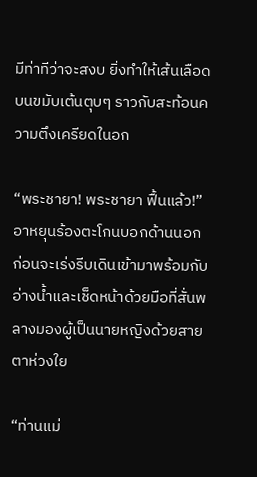มีท่าทีว่าจะสงบ ยิ่งทำให้เส้นเลือดบนขมับเต้นตุบๆ ราวกับสะท้อนความตึงเครียดในอก

“พระชายา! พระชายา ฟื้นแล้ว!” อาหยุนร้องตะโกนบอกด้านนอก ก่อนจะเร่งรีบเดินเข้ามาพร้อมกับอ่างน้ำและเช็ดหน้าด้วยมือที่สั่นพลางมองผู้เป็นนายหญิงด้วยสายตาห่วงใย

“ท่านแม่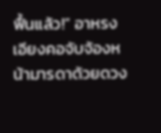ฟื้นแล้ว!” อาหรงเอียงคอจับจ้องหน้ามารดาด้วยดวง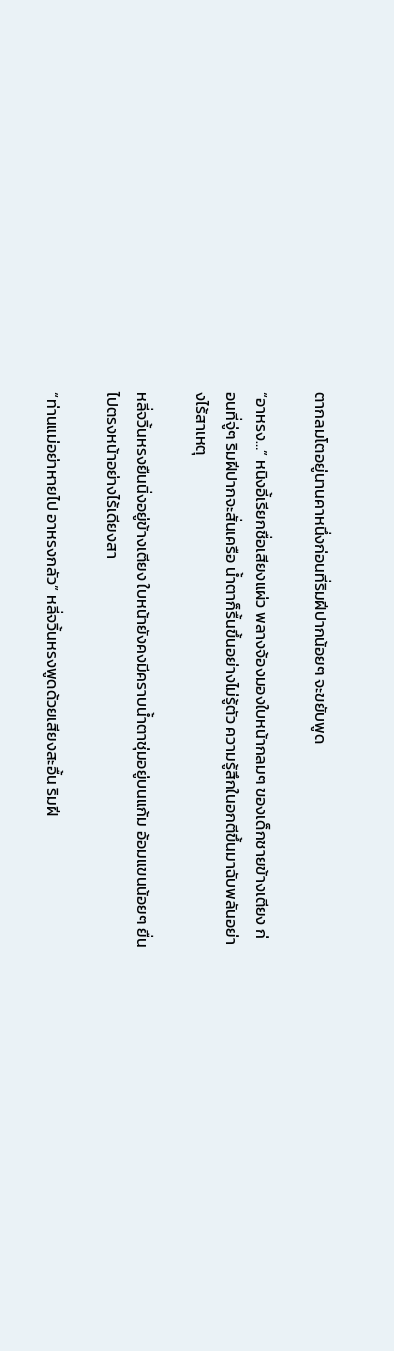ตากลมโตอยู่นานคาหนึ่งก่อนที่ริมฝีปากน้อยๆ จะขยับพูด

“อาหรง…” หนิงอี้เรียกชื่อเสียงแผ่ว พลางจ้องมองใบหน้ากลมๆ ของเด็กชายข้างเตียง ก่อนที่จู่ๆ ริมฝีปากจะสั่นเครือ น้ำตาก็รื้นขึ้นอย่างไม่รู้ตัว ความรู้สึกในอกตีขึ้นมาฉับพลันอย่างไร้สาเหตุ

หลี่จวิ้นหรงยืนนิ่งอยู่ข้างเตียง ใบหน้ายังคงมีคราบน้ำตาชุ่มอยู่บนแก้ม อ้อมแขนน้อยๆ ยื่นไปตรงหน้าอย่างไร้เดียงสา

“ท่านแม่อย่าหายไป อาหรงกลัว” หลี่จวิ้นหรงพูดด้วยเสียงสะอื้น ริมฝี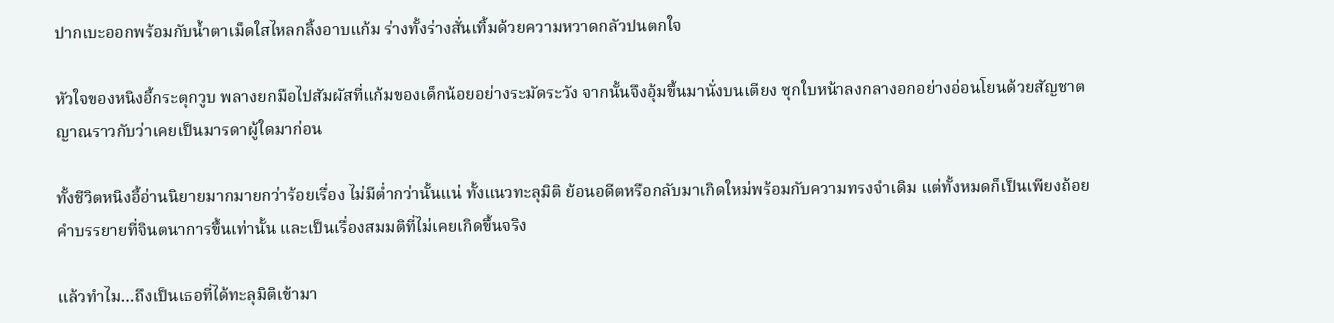ปากเบะออกพร้อมกับน้ำตาเม็ดใสไหลกลิ้งอาบแก้ม ร่างทั้งร่างสั่นเทิ้มด้วยความหวาดกลัวปนตกใจ

หัวใจของหนิงอี้กระตุกวูบ พลางยกมือไปสัมผัสที่แก้มของเด็กน้อยอย่างระมัดระวัง จากนั้นจึงอุ้มขึ้นมานั่งบนเตียง ซุกใบหน้าลงกลางอกอย่างอ่อนโยนด้วยสัญชาตญาณราวกับว่าเคยเป็นมารดาผู้ใดมาก่อน

ทั้งชีวิตหนิงอี้อ่านนิยายมากมายกว่าร้อยเรื่อง ไม่มีต่ำกว่านั้นแน่ ทั้งแนวทะลุมิติ ย้อนอดีตหรือกลับมาเกิดใหม่พร้อมกับความทรงจำเดิม แต่ทั้งหมดก็เป็นเพียงถ้อยคำบรรยายที่จินตนาการขึ้นเท่านั้น และเป็นเรื่องสมมติที่ไม่เคยเกิดขึ้นจริง

แล้วทำไม…ถึงเป็นเธอที่ได้ทะลุมิติเข้ามา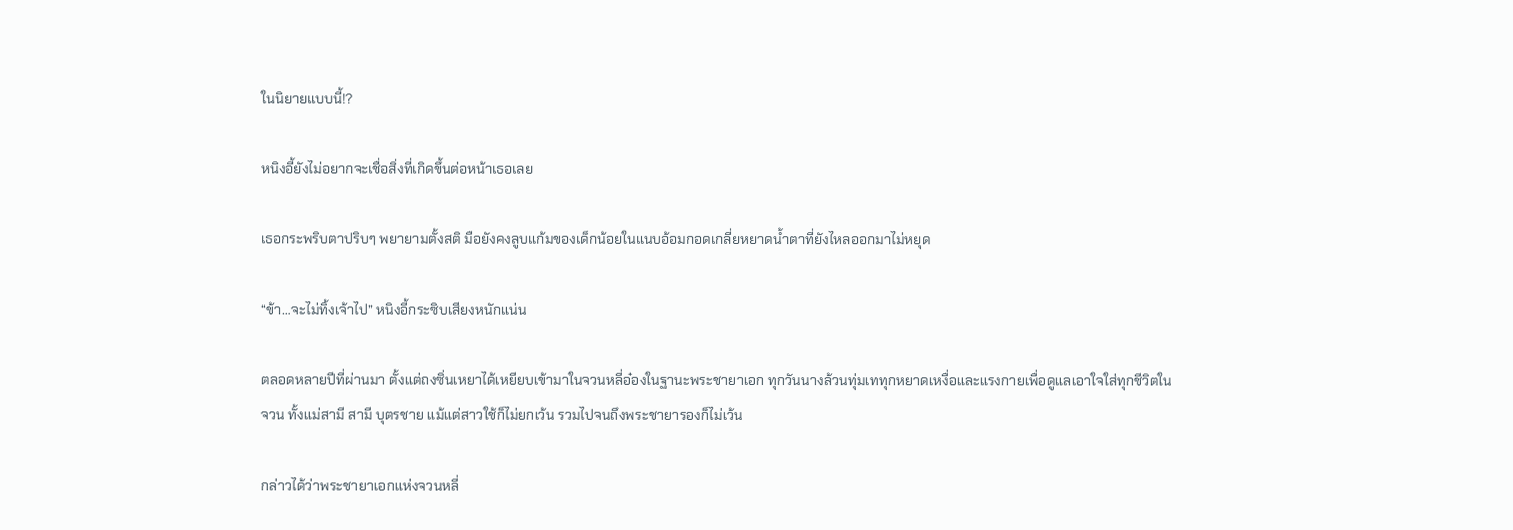ในนิยายแบบนี้!?

หนิงอี้ยังไม่อยากจะเชื่อสิ่งที่เกิดขึ้นต่อหน้าเธอเลย

เธอกระพริบตาปริบๆ พยายามตั้งสติ มือยังคงลูบแก้มของเด็กน้อยในแนบอ้อมกอดเกลี่ยหยาดน้ำตาที่ยังไหลออกมาไม่หยุด

“ข้า…จะไม่ทิ้งเจ้าไป” หนิงอี้กระซิบเสียงหนักแน่น

ตลอดหลายปีที่ผ่านมา ตั้งแต่ถงซิ่นเหยาได้เหยียบเข้ามาในจวนหลี่อ๋องในฐานะพระชายาเอก ทุกวันนางล้วนทุ่มเททุกหยาดเหงื่อและแรงกายเพื่อดูแลเอาใจใส่ทุกชีวิตในจวน ทั้งแม่สามี สามี บุตรชาย แม้แต่สาวใช้ก็ไม่ยกเว้น รวมไปจนถึงพระชายารองก็ไม่เว้น

กล่าวได้ว่าพระชายาเอกแห่งจวนหลี่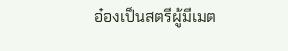อ๋องเป็นสตรีผู้มีเมต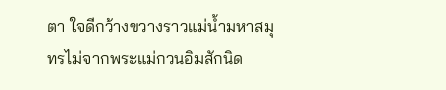ตา ใจดีกว้างขวางราวแม่น้ำมหาสมุทรไม่จากพระแม่กวนอิมสักนิด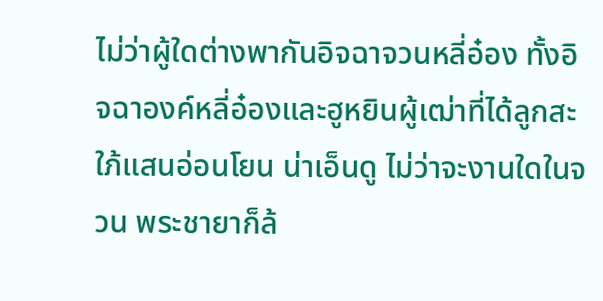ไม่ว่าผู้ใดต่างพากันอิจฉาจวนหลี่อ๋อง ทั้งอิจฉาองค์หลี่อ๋องและฮูหยินผู้เฒ่าที่ได้ลูกสะใภ้แสนอ่อนโยน น่าเอ็นดู ไม่ว่าจะงานใดในจวน พระชายาก็ล้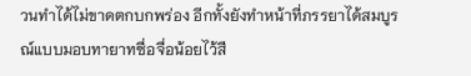วนทำได้ไม่ขาดตกบกพร่อง อีกทั้งยังทำหน้าที่ภรรยาได้สมบูรณ์แบบมอบทายาทซื่อจื่อน้อยไว้สื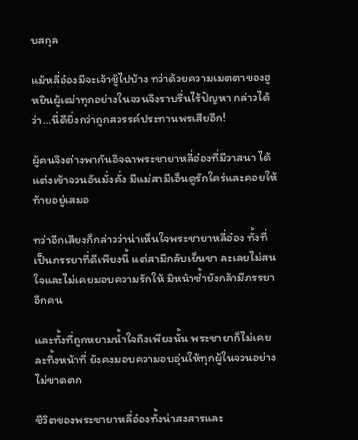บสกุล

แม้หลี่อ๋องมีจะเจ้าชู้ไปบ้าง ทว่าด้วยความเมตตาของฮูหยินผู้เฒ่าทุกอย่างในจวนจึงราบรื่นไร้ปัญหา กล่าวได้ว่า…นี่ดียิ่งกว่าถูกสวรรค์ประทานพรเสียอีก!

ผู้คนจึงต่างพากันอิจฉาพระชายาหลี่อ๋องที่มีวาสนา ได้แต่งเข้าจวนอันมั่งคั่ง มีแม่สามีเอ็นดูรักใคร่และคอยให้ท้ายอยู่เสมอ

ทว่าอีกเสียงก็กล่าวว่าน่าเห็นใจพระชายาหลี่อ๋อง ทั้งที่เป็นภรรยาที่ดีเพียงนี้ แต่สามีกลับเย็นชา ละเลยไม่สนใจและไม่เคยมอบความรักให้ มิหนำซ้ำยังกล้ามีภรรยาอีกคน

และทั้งที่ถูกหยามน้ำใจถึงเพียงนั้น พระชายาก็ไม่เคยละทิ้งหน้าที่ ยังคงมอบความอบอุ่นให้ทุกผู้ในจวนอย่างไม่ขาดตก

ชีวิตของพระชายาหลี่อ๋องทั้งน่าสงสารและ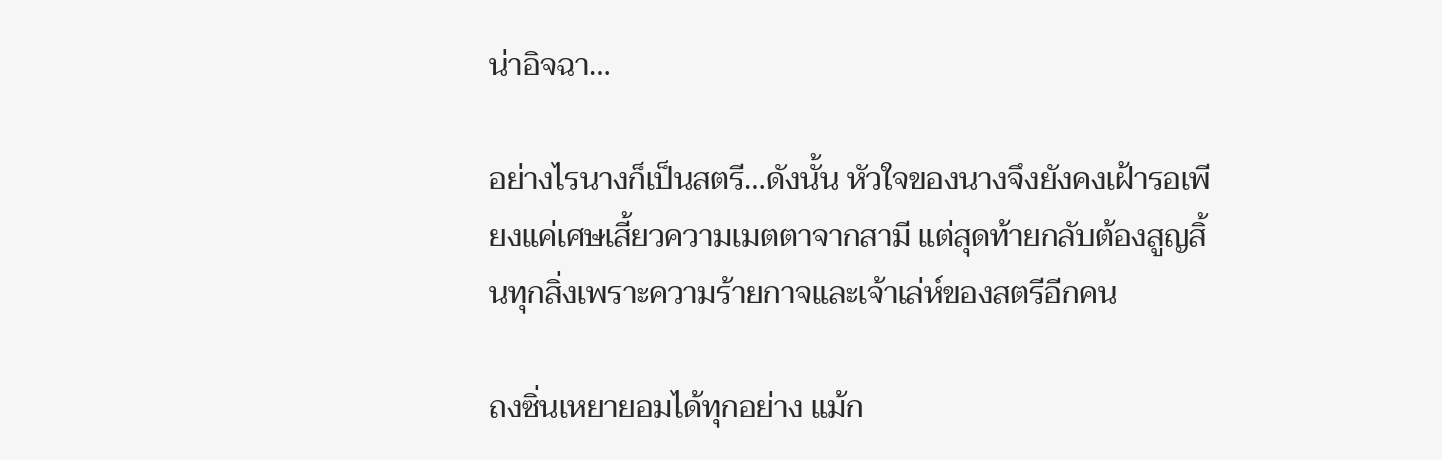น่าอิจฉา…

อย่างไรนางก็เป็นสตรี…ดังนั้น หัวใจของนางจึงยังคงเฝ้ารอเพียงแค่เศษเสี้ยวความเมตตาจากสามี แต่สุดท้ายกลับต้องสูญสิ้นทุกสิ่งเพราะความร้ายกาจและเจ้าเล่ห์ของสตรีอีกคน

ถงซิ่นเหยายอมได้ทุกอย่าง แม้ก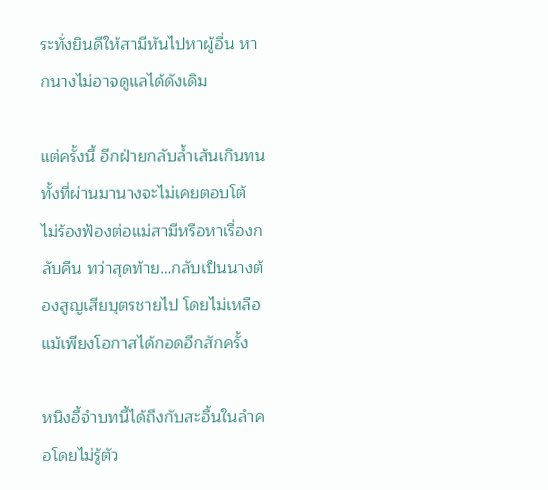ระทั่งยินดีให้สามีหันไปหาผู้อื่น หากนางไม่อาจดูแลได้ดังเดิม

แต่ครั้งนี้ อีกฝ่ายกลับล้ำเส้นเกินทน ทั้งที่ผ่านมานางจะไม่เคยตอบโต้ ไม่ร้องฟ้องต่อแม่สามีหรือหาเรื่องกลับคืน ทว่าสุดท้าย…กลับเป็นนางต้องสูญเสียบุตรชายไป โดยไม่เหลือแม้เพียงโอกาสได้กอดอีกสักครั้ง

หนิงอี้จำบทนี้ได้ถึงกับสะอื้นในลำคอโดยไม่รู้ตัว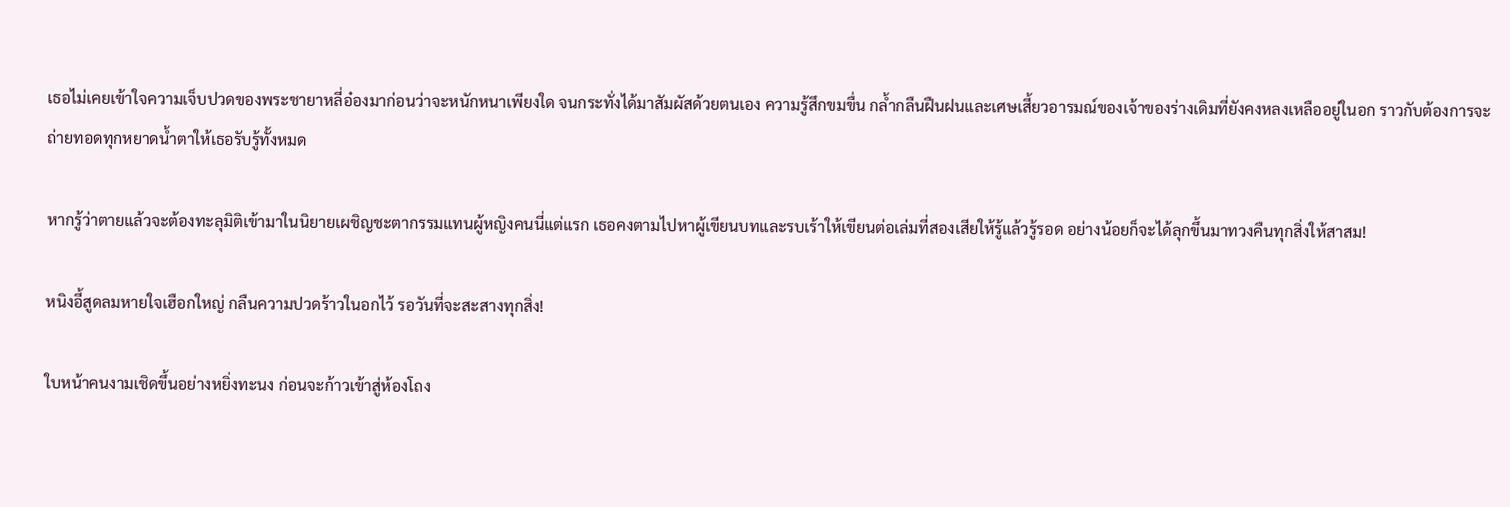เธอไม่เคยเข้าใจความเจ็บปวดของพระชายาหลี่อ๋องมาก่อนว่าจะหนักหนาเพียงใด จนกระทั่งได้มาสัมผัสด้วยตนเอง ความรู้สึกขมขื่น กล้ำกลืนฝืนฝนและเศษเสี้ยวอารมณ์ของเจ้าของร่างเดิมที่ยังคงหลงเหลืออยู่ในอก ราวกับต้องการจะถ่ายทอดทุกหยาดน้ำตาให้เธอรับรู้ทั้งหมด

หากรู้ว่าตายแล้วจะต้องทะลุมิติเข้ามาในนิยายเผชิญชะตากรรมแทนผู้หญิงคนนี่แต่แรก เธอคงตามไปหาผู้เขียนบทและรบเร้าให้เขียนต่อเล่มที่สองเสียให้รู้แล้วรู้รอด อย่างน้อยก็จะได้ลุกขึ้นมาทวงคืนทุกสิ่งให้สาสม!

หนิงอี้สูดลมหายใจเฮือกใหญ่ กลืนความปวดร้าวในอกไว้ รอวันที่จะสะสางทุกสิ่ง!

ใบหน้าคนงามเชิดขึ้นอย่างหยิ่งทะนง ก่อนจะก้าวเข้าสู่ห้องโถง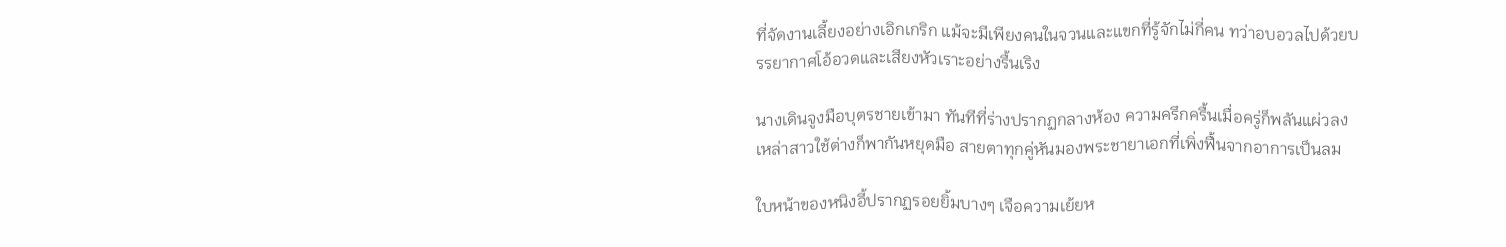ที่จัดงานเลี้ยงอย่างเอิกเกริก แม้จะมีเพียงคนในจวนและแขกที่รู้จักไม่กี่คน ทว่าอบอวลไปด้วยบรรยากาศโอ้อวดและเสียงหัวเราะอย่างรื้นเริง

นางเดินจูงมือบุตรชายเข้ามา ทันทีที่ร่างปรากฏกลางห้อง ความครึกครื้นเมื่อครู่ก็พลันแผ่วลง เหล่าสาวใช้ต่างก็พากันหยุดมือ สายตาทุกคู่หันมองพระชายาเอกที่เพิ่งฟื้นจากอาการเป็นลม

ใบหน้าของหนิงอี้ปรากฏรอยยิ้มบางๆ เจือความเย้ยห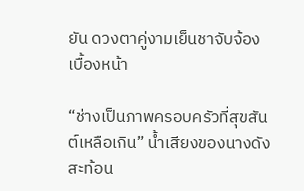ยัน ดวงตาคู่งามเย็นชาจับจ้องเบื้องหน้า

“ช่างเป็นภาพครอบครัวที่สุขสันต์เหลือเกิน” น้ำเสียงของนางดังสะท้อน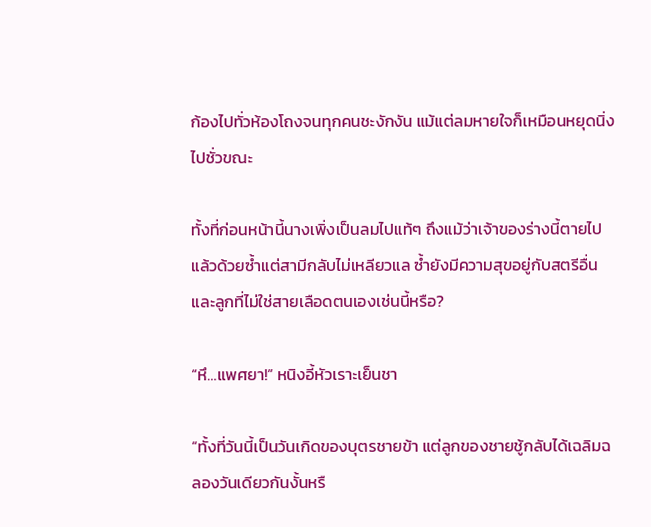ก้องไปทั่วห้องโถงจนทุกคนชะงักงัน แม้แต่ลมหายใจก็เหมือนหยุดนิ่งไปชั่วขณะ

ทั้งที่ก่อนหน้านี้นางเพิ่งเป็นลมไปแท้ๆ ถึงแม้ว่าเจ้าของร่างนี้ตายไปแล้วด้วยซ้ำแต่สามีกลับไม่เหลียวแล ซ้ำยังมีความสุขอยู่กับสตรีอื่นและลูกที่ไม่ใช่สายเลือดตนเองเช่นนี้หรือ?

“หึ…แพศยา!” หนิงอี้หัวเราะเย็นชา

“ทั้งที่วันนี้เป็นวันเกิดของบุตรชายข้า แต่ลูกของชายชู้กลับได้เฉลิมฉลองวันเดียวกันงั้นหรื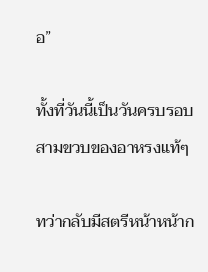อ”

ทั้งที่วันนี้เป็นวันครบรอบสามขวบของอาหรงแท้ๆ

ทว่ากลับมีสตรีหน้าหน้าก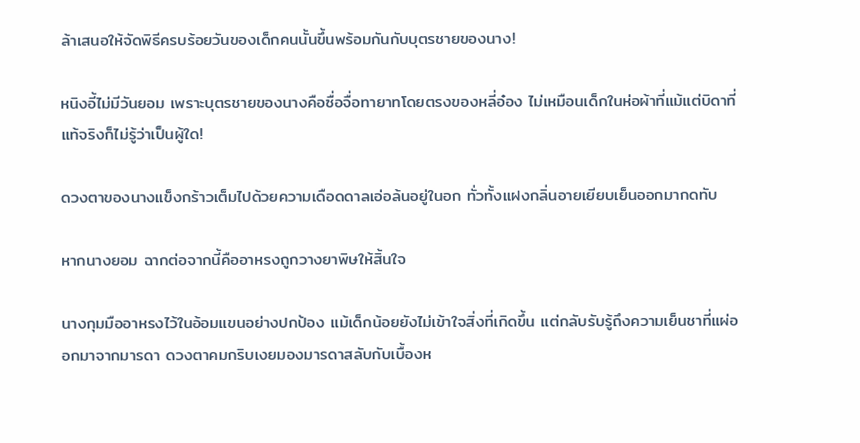ล้าเสนอให้จัดพิธีครบร้อยวันของเด็กคนนั้นขึ้นพร้อมกันกับบุตรชายของนาง!

หนิงอี้ไม่มีวันยอม เพราะบุตรชายของนางคือซื่อจื่อทายาทโดยตรงของหลี่อ๋อง ไม่เหมือนเด็กในห่อผ้าที่แม้แต่บิดาที่แท้จริงก็ไม่รู้ว่าเป็นผู้ใด!

ดวงตาของนางแข็งกร้าวเต็มไปด้วยความเดือดดาลเอ่อล้นอยู่ในอก ทั่วทั้งแฝงกลิ่นอายเยียบเย็นออกมากดทับ

หากนางยอม ฉากต่อจากนี้คืออาหรงถูกวางยาพิษให้สิ้นใจ

นางกุมมืออาหรงไว้ในอ้อมแขนอย่างปกป้อง แม้เด็กน้อยยังไม่เข้าใจสิ่งที่เกิดขึ้น แต่กลับรับรู้ถึงความเย็นชาที่แผ่ออกมาจากมารดา ดวงตาคมกริบเงยมองมารดาสลับกับเบื้องห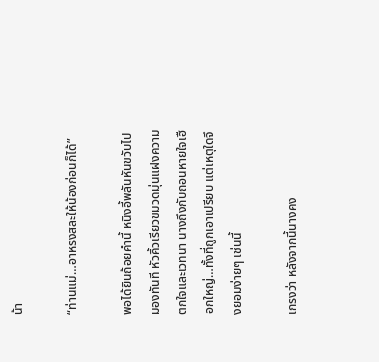น้า

“ท่านแม่…อาหรงสละให้น้องก่อนก็ได้”

พอได้ยินถ้อยคำนี้ หนิงอี้พลันหันขวับไปมองทันที หัวคิ้วเรียวขมวดมุ่นแฝงความตกใจและเวทนา นางถึงกับถอนหายใจเฮือกใหญ่…ทั้งที่ถูกเอาเปรียบ แต่เหตุใดจึงยอมง่ายๆ เช่นนี้

เกรงว่า หลังจากนี้นางคง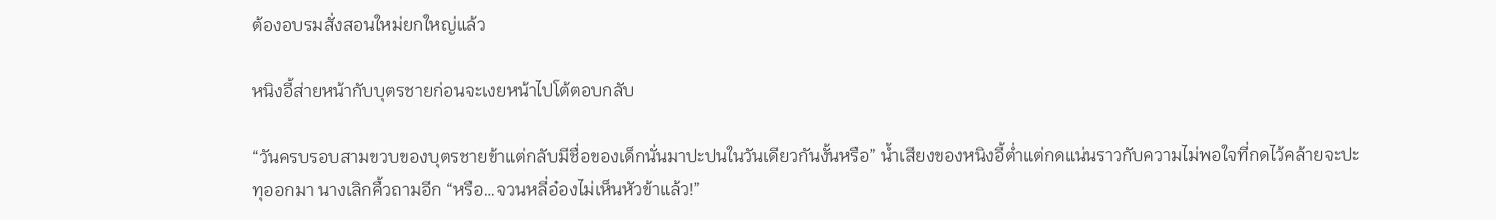ต้องอบรมสั่งสอนใหม่ยกใหญ่แล้ว

หนิงอี้ส่ายหน้ากับบุตรชายก่อนจะเงยหน้าไปโต้ตอบกลับ

“วันครบรอบสามขวบของบุตรชายข้าแต่กลับมีชื่อของเด็กนั่นมาปะปนในวันเดียวกันงั้นหรือ” น้ำเสียงของหนิงอี้ต่ำแต่กดแน่นราวกับความไม่พอใจที่กดไว้คล้ายจะปะทุออกมา นางเลิกคื้วถามอีก “หรือ…จวนหลี่อ๋องไม่เห็นหัวข้าแล้ว!”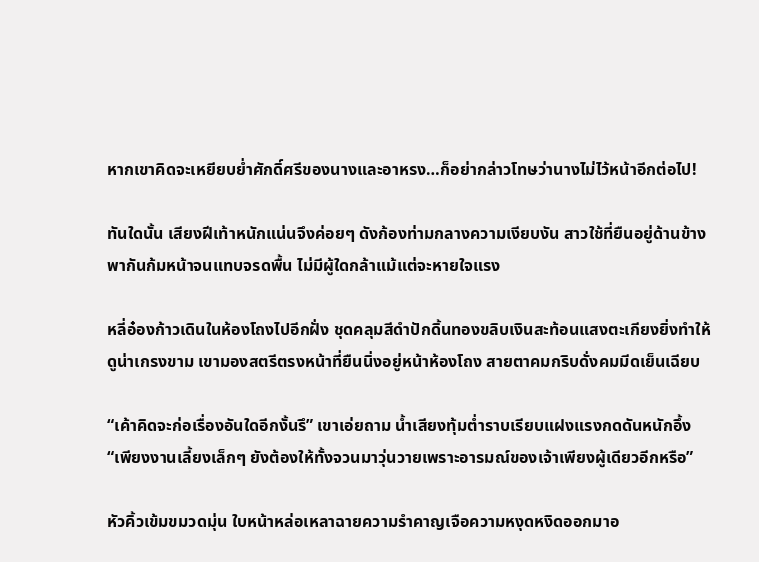หากเขาคิดจะเหยียบย่ำศักดิ์ศรีของนางและอาหรง…ก็อย่ากล่าวโทษว่านางไม่ไว้หน้าอีกต่อไป!

ทันใดนั้น เสียงฝีเท้าหนักแน่นจึงค่อยๆ ดังก้องท่ามกลางความเงียบงัน สาวใช้ที่ยืนอยู่ด้านข้างพากันก้มหน้าจนแทบจรดพื้น ไม่มีผู้ใดกล้าแม้แต่จะหายใจแรง

หลี่อ๋องก้าวเดินในห้องโถงไปอีกฝั่ง ชุดคลุมสีดำปักดิ้นทองขลิบเงินสะท้อนแสงตะเกียงยิ่งทำให้ดูน่าเกรงขาม เขามองสตรีตรงหน้าที่ยืนนิ่งอยู่หน้าห้องโถง สายตาคมกริบดั่งคมมีดเย็นเฉียบ

“เค้าคิดจะก่อเรื่องอันใดอีกงั้นรึ” เขาเอ่ยถาม น้ำเสียงทุ้มต่ำราบเรียบแฝงแรงกดดันหนักอึ้ง “เพียงงานเลี้ยงเล็กๆ ยังต้องให้ทั้งจวนมาวุ่นวายเพราะอารมณ์ของเจ้าเพียงผู้เดียวอีกหรือ”

หัวคิ้วเข้มขมวดมุ่น ใบหน้าหล่อเหลาฉายความรำคาญเจือความหงุดหงิดออกมาอ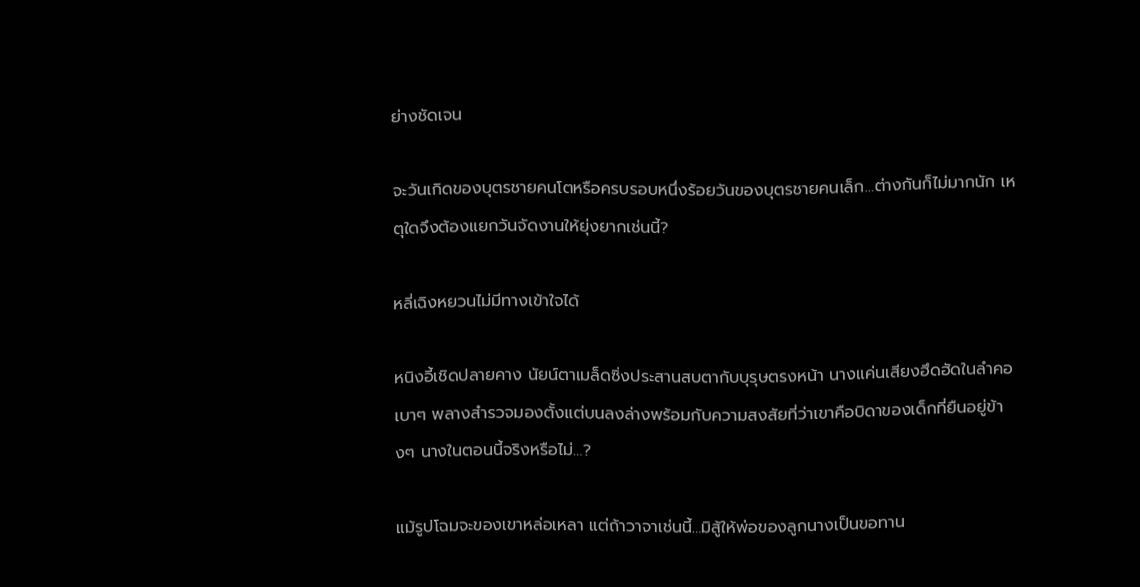ย่างชัดเจน

จะวันเกิดของบุตรชายคนโตหรือครบรอบหนึ่งร้อยวันของบุตรชายคนเล็ก…ต่างกันก็ไม่มากนัก เหตุใดจึงต้องแยกวันจัดงานให้ยุ่งยากเช่นนี้?

หลี่เฉิงหยวนไม่มีทางเข้าใจได้

หนิงอี้เชิดปลายคาง นัยน์ตาเมล็ดซิ่งประสานสบตากับบุรุษตรงหน้า นางแค่นเสียงฮึดฮัดในลำคอเบาๆ พลางสำรวจมองตั้งแต่บนลงล่างพร้อมกับความสงสัยที่ว่าเขาคือบิดาของเด็กที่ยืนอยู่ข้างๆ นางในตอนนี้จริงหรือไม่…?

แม้รูปโฉมจะของเขาหล่อเหลา แต่ถ้าวาจาเช่นนี้…มิสู้ให้พ่อของลูกนางเป็นขอทาน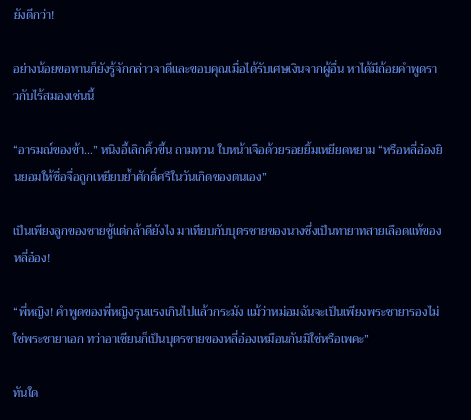ยังดีกว่า!

อย่างน้อยขอทานก็ยังรู้จักกล่าวจาดีและขอบคุณเมื่อได้รับเศษเงินจากผู้อื่น หาได้มีถ้อยคำพูดราวกับไร้สมองเช่นนี้

“อารมณ์ของข้า…” หนิงอี้เลิกคิ้วขึ้น ถามทวน ใบหน้าเจือด้วยรอยยิ้มเหยียดหยาม “หรือหลี่อ๋องยินยอมให้ซื่อจื่อถูกเหยียบย้ำศักดิ์ศรีในวันเกิดของตนเอง”

เป็นเพียงลูกของชายชู้แต่กล้าดียังไง มาเทียบกับบุตรชายของนางซึ่งเป็นทายาทสายเลือดแท้ของหลี่อ๋อง!

“พี่หญิง! คำพูดของพี่หญิงรุนแรงเกินไปแล้วกระมัง แม้ว่าหม่อมฉันจะเป็นเพียงพระชายารองไม่ใช่พระชายาเอก ทว่าอาเซียนก็เป็นบุตรชายของหลี่อ๋องเหมือนกันมิใช่หรือเพคะ”

ทันใด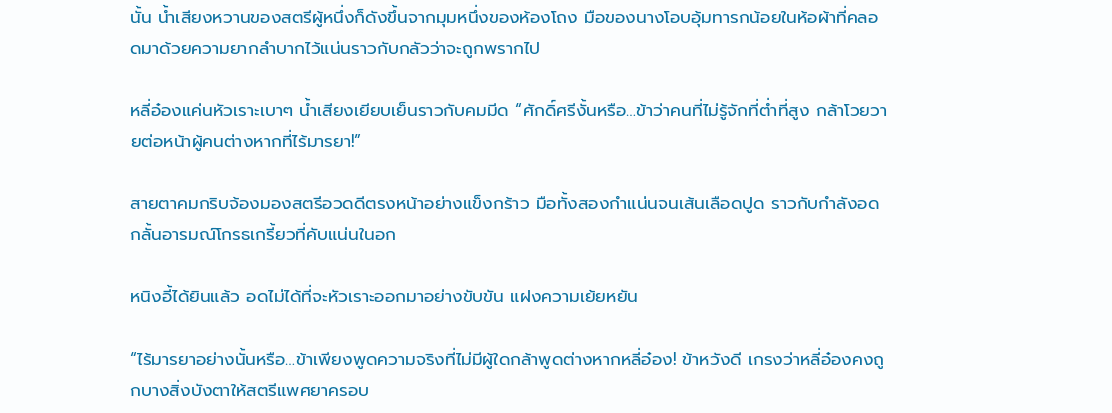นั้น น้ำเสียงหวานของสตรีผู้หนึ่งก็ดังขึ้นจากมุมหนึ่งของห้องโถง มือของนางโอบอุ้มทารกน้อยในห้อผ้าที่คลอดมาด้วยความยากลำบากไว้แน่นราวกับกลัวว่าจะถูกพรากไป

หลี่อ๋องแค่นหัวเราะเบาๆ น้ำเสียงเยียบเย็นราวกับคมมีด “ศักดิ์ศรีงั้นหรือ…ข้าว่าคนที่ไม่รู้จักที่ต่ำที่สูง กล้าโวยวายต่อหน้าผู้คนต่างหากที่ไร้มารยา!”

สายตาคมกริบจ้องมองสตรีอวดดีตรงหน้าอย่างแข็งกร้าว มือทั้งสองกำแน่นจนเส้นเลือดปูด ราวกับกำลังอดกลั้นอารมณ์โกรธเกรี้ยวที่คับแน่นในอก

หนิงอี้ได้ยินแล้ว อดไม่ได้ที่จะหัวเราะออกมาอย่างขับขัน แฝงความเย้ยหยัน

“ไร้มารยาอย่างนั้นหรือ…ข้าเพียงพูดความจริงที่ไม่มีผู้ใดกล้าพูดต่างหากหลี่อ๋อง! ข้าหวังดี เกรงว่าหลี่อ๋องคงถูกบางสิ่งบังตาให้สตรีแพศยาครอบ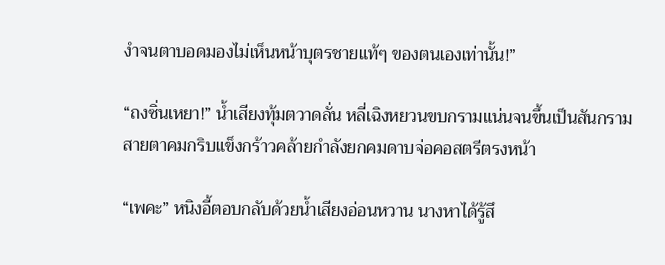งำจนตาบอดมองไม่เห็นหน้าบุตรชายแท้ๆ ของตนเองเท่านั้น!”

“ถงซิ่นเหยา!” น้ำเสียงทุ้มตวาดลั่น หลี่เฉิงหยวนขบกรามแน่นจนขึ้นเป็นสันกราม สายตาคมกริบแข็งกร้าวคล้ายกำลังยกคมดาบจ่อคอสตรีตรงหน้า

“เพคะ” หนิงอี้ตอบกลับด้วยน้ำเสียงอ่อนหวาน นางหาได้รู้สึ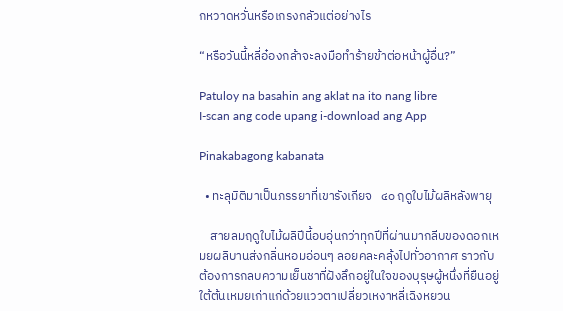กหวาดหวั่นหรือเกรงกลัวแต่อย่างไร

“หรือวันนี้หลี่อ๋องกล้าจะลงมือทำร้ายข้าต่อหน้าผู้อื่น?”

Patuloy na basahin ang aklat na ito nang libre
I-scan ang code upang i-download ang App

Pinakabagong kabanata

  • ทะลุมิติมาเป็นภรรยาที่เขารังเกียจ   ๔๐ ฤดูใบไม้ผลิหลังพายุ

    สายลมฤดูใบไม้ผลิปีนี้อบอุ่นกว่าทุกปีที่ผ่านมากลีบของดอกเหมยผลิบานส่งกลิ่นหอมอ่อนๆ ลอยคละคลุ้งไปทั่วอากาศ ราวกับต้องการกลบความเย็นชาที่ฝังลึกอยู่ในใจของบุรุษผู้หนึ่งที่ยืนอยู่ใต้ต้นเหมยเก่าแก่ด้วยแววตาเปลี่ยวเหงาหลี่เฉิงหยวน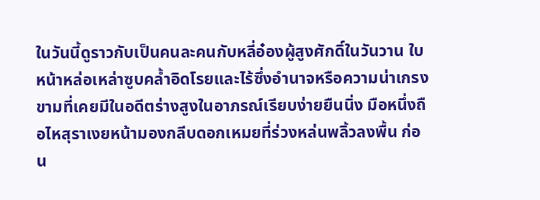ในวันนี้ดูราวกับเป็นคนละคนกับหลี่อ๋องผู้สูงศักดิ์ในวันวาน ใบหน้าหล่อเหล่าซูบคล้ำอิดโรยและไร้ซึ่งอำนาจหรือความน่าเกรงขามที่เคยมีในอดีตร่างสูงในอาภรณ์เรียบง่ายยืนนิ่ง มือหนึ่งถือไหสุราเงยหน้ามองกลีบดอกเหมยที่ร่วงหล่นพลิ้วลงพื้น ก่อน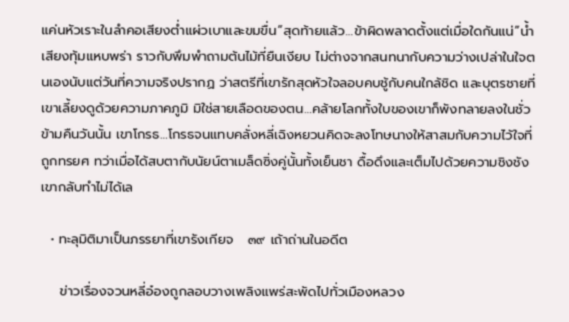แค่นหัวเราะในลำคอเสียงต่ำแผ่วเบาและขมขื่น“สุดท้ายแล้ว…ข้าผิดพลาดตั้งแต่เมื่อใดกันแน่”น้ำเสียงทุ้มแหบพร่า ราวกับพึมพำถามต้นไม้ที่ยืนเงียบ ไม่ต่างจากสนทนากับความว่างเปล่าในใจตนเองนับแต่วันที่ความจริงปรากฏ ว่าสตรีที่เขารักสุดหัวใจลอบคบชู้กับคนใกล้ชิด และบุตรชายที่เขาเลี้ยงดูด้วยความภาคภูมิ มิใช่สายเลือดของตน…คล้ายโลกทั้งใบของเขาก็พังทลายลงในชั่วข้ามคืนวันนั้น เขาโกรธ…โกรธจนแทบคลั่งหลี่เฉิงหยวนคิดจะลงโทษนางให้สาสมกับความไว้ใจที่ถูกทรยศ ทว่าเมื่อได้สบตากับนัยน์ตาเมล็ดซิ่งคู่นั้นทั้งเย็นชา ดื้อดึงและเต็มไปด้วยความชิงชังเขากลับทำไม่ได้เล

  • ทะลุมิติมาเป็นภรรยาที่เขารังเกียจ   ๓๙ เถ้าถ่านในอดีต

    ข่าวเรื่องจวนหลี่อ๋องถูกลอบวางเพลิงแพร่สะพัดไปทั่วเมืองหลวง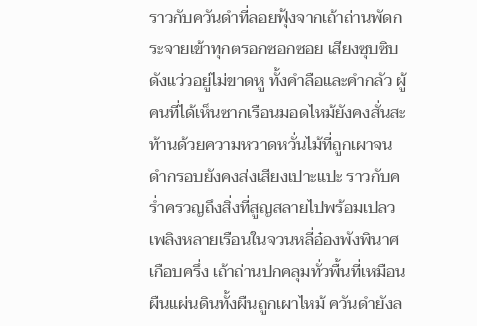ราวกับควันดำที่ลอยฟุ้งจากเถ้าถ่านพัดกระจายเข้าทุกตรอกซอกซอย เสียงซุบซิบดังแว่วอยู่ไม่ขาดหู ทั้งคำลือและคำกลัว ผู้คนที่ได้เห็นซากเรือนมอดไหม้ยังคงสั่นสะท้านด้วยความหวาดหวั่นไม้ที่ถูกเผาจนดำกรอบยังคงส่งเสียงเปาะแปะ ราวกับคร่ำครวญถึงสิ่งที่สูญสลายไปพร้อมเปลวเพลิงหลายเรือนในจวนหลี่อ๋องพังพินาศเกือบครึ่ง เถ้าถ่านปกคลุมทั่วพื้นที่เหมือนผืนแผ่นดินทั้งผืนถูกเผาไหม้ ควันดำยังล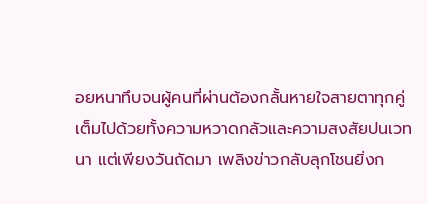อยหนาทึบจนผู้คนที่ผ่านต้องกลั้นหายใจสายตาทุกคู่เต็มไปด้วยทั้งความหวาดกลัวและความสงสัยปนเวทนา แต่เพียงวันถัดมา เพลิงข่าวกลับลุกโชนยิ่งก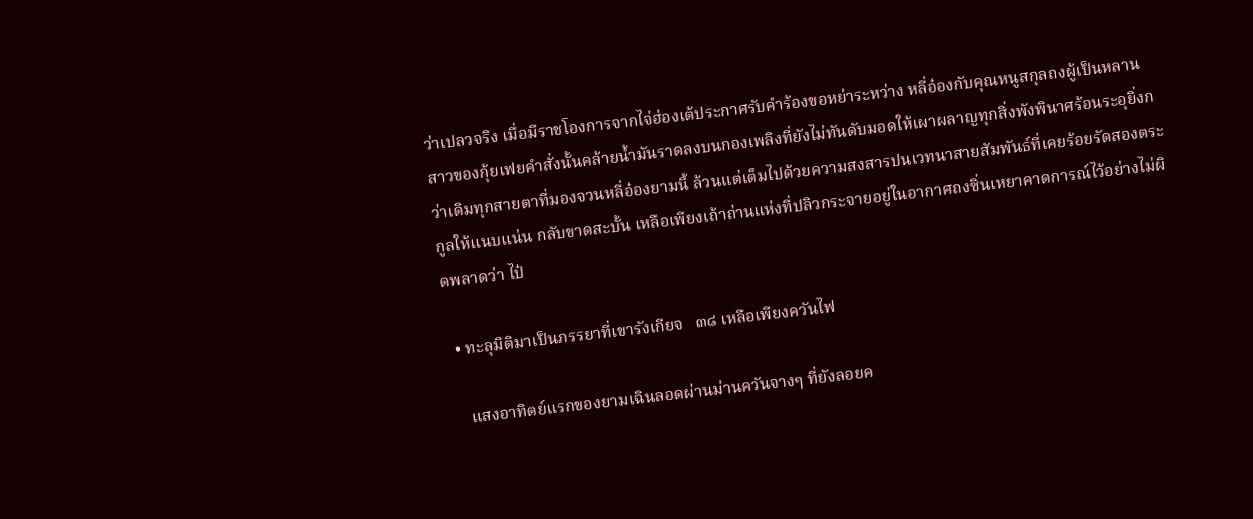ว่าเปลวจริง เมื่อมีราชโองการจากไจ่ฮ่องเต้ประกาศรับคำร้องขอหย่าระหว่าง หลี่อ๋องกับคุณหนูสกุลถงผู้เป็นหลานสาวของกุ้ยเฟยคำสั่งนั้นคล้ายน้ำมันราดลงบนกองเพลิงที่ยังไม่ทันดับมอดให้เผาผลาญทุกสิ่งพังพินาศร้อนระอุยิ่งกว่าเดิมทุกสายตาที่มองจวนหลี่อ๋องยามนี้ ล้วนแต่เต็มไปด้วยความสงสารปนเวทนาสายสัมพันธ์ที่เคยร้อยรัดสองตระกูลให้แนบแน่น กลับขาดสะบั้น เหลือเพียงเถ้าถ่านแห่งที่ปลิวกระจายอยู่ในอากาศถงซิ่นเหยาคาดการณ์ไว้อย่างไม่ผิดพลาดว่า ไป๋

  • ทะลุมิติมาเป็นภรรยาที่เขารังเกียจ   ๓๘ เหลือเพียงควันไฟ

    แสงอาทิตย์แรกของยามเฉินลอดผ่านม่านควันจางๆ ที่ยังลอยค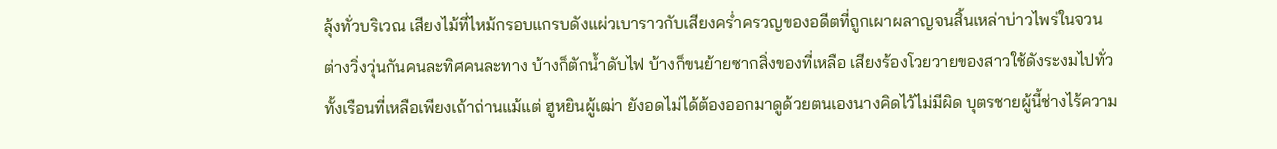ลุ้งทั่วบริเวณ เสียงไม้ที่ไหม้กรอบแกรบดังแผ่วเบาราวกับเสียงคร่ำครวญของอดีตที่ถูกเผาผลาญจนสิ้นเหล่าบ่าวไพร่ในจวนต่างวิ่งวุ่นกันคนละทิศคนละทาง บ้างก็ตักน้ำดับไฟ บ้างก็ขนย้ายซากสิ่งของที่เหลือ เสียงร้องโวยวายของสาวใช้ดังระงมไปทั่วทั้งเรือนที่เหลือเพียงเถ้าถ่านแม้แต่ ฮูหยินผู้เฒ่า ยังอดไม่ได้ต้องออกมาดูด้วยตนเองนางคิดไว้ไม่มีผิด บุตรชายผู้นี้ช่างไร้ความ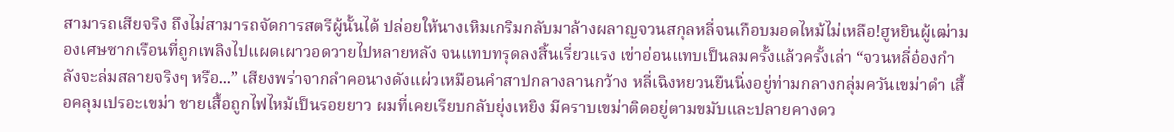สามารถเสียจริง ถึงไม่สามารถจัดการสตรีผู้นั้นได้ ปล่อยให้นางเหิมเกริมกลับมาล้างผลาญจวนสกุลหลี่จนเกือบมอดไหม้ไม่เหลือ!ฮูหยินผู้เฒ่ามองเศษซากเรือนที่ถูกเพลิงไปแผดเผาวอดวายไปหลายหลัง จนแทบทรุดลงสิ้นเรี่ยวแรง เข่าอ่อนแทบเป็นลมครั้งแล้วครั้งเล่า “จวนหลี่อ๋องกำลังจะล่มสลายจริงๆ หรือ...” เสียงพร่าจากลำคอนางดังแผ่วเหมือนคำสาปกลางลานกว้าง หลี่เฉิงหยวนยืนนิ่งอยู่ท่ามกลางกลุ่มควันเขม่าดำ เสื้อคลุมเปรอะเขม่า ชายเสื้อถูกไฟไหม้เป็นรอยยาว ผมที่เคยเรียบกลับยุ่งเหยิง มีคราบเขม่าติดอยู่ตามขมับและปลายคางดว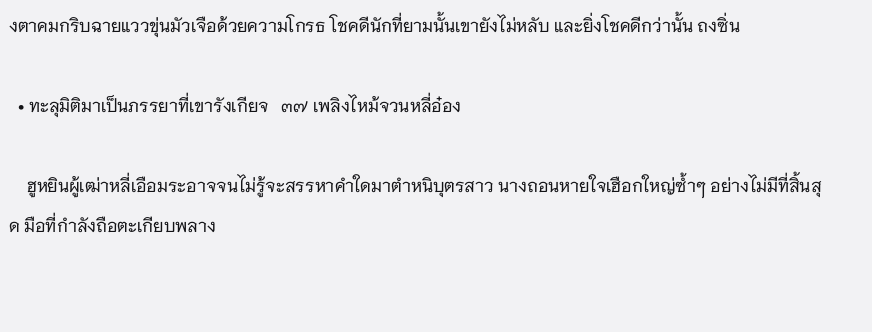งตาคมกริบฉายแววขุ่นมัวเจือด้วยความโกรธ โชคดีนักที่ยามนั้นเขายังไม่หลับ และยิ่งโชคดีกว่านั้น ถงซิ่น

  • ทะลุมิติมาเป็นภรรยาที่เขารังเกียจ   ๓๗ เพลิงไหม้จวนหลี่อ๋อง

    ฮูหยินผู้เฒ่าหลี่เอือมระอาจจนไม่รู้จะสรรหาคำใดมาตำหนิบุตรสาว นางถอนหายใจเฮือกใหญ่ซ้ำๆ อย่างไม่มีที่สิ้นสุด มือที่กำลังถือตะเกียบพลาง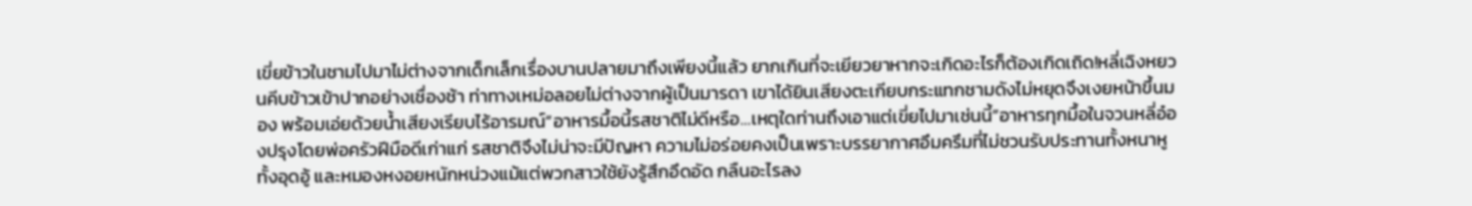เขี่ยข้าวในชามไปมาไม่ต่างจากเด็กเล็กเรื่องบานปลายมาถึงเพียงนี้แล้ว ยากเกินที่จะเยียวยาหากจะเกิดอะไรก็ต้องเกิดเถิด!หลี่เฉิงหยวนคีบข้าวเข้าปากอย่างเชื่องช้า ท่าทางเหม่อลอยไม่ต่างจากผู้เป็นมารดา เขาได้ยินเสียงตะเกียบกระแทกชามดังไม่หยุดจึงเงยหน้าขึ้นมอง พร้อมเอ่ยด้วยน้ำเสียงเรียบไร้อารมณ์“อาหารมื้อนี้รสชาติไม่ดีหรือ…เหตุใดท่านถึงเอาแต่เขี่ยไปมาเช่นนี้”อาหารทุกมื้อในจวนหลี่อ๋องปรุงโดยพ่อครัวฝีมือดีเก่าแก่ รสชาติจึงไม่น่าจะมีปัญหา ความไม่อร่อยคงเป็นเพราะบรรยากาศอึมครึมที่ไม่ชวนรับประทานทั้งหนาหู ทั้งอุดอู้ และหมองหงอยหนักหน่วงแม้แต่พวกสาวใช้ยังรู้สึกอึดอัด กลืนอะไรลง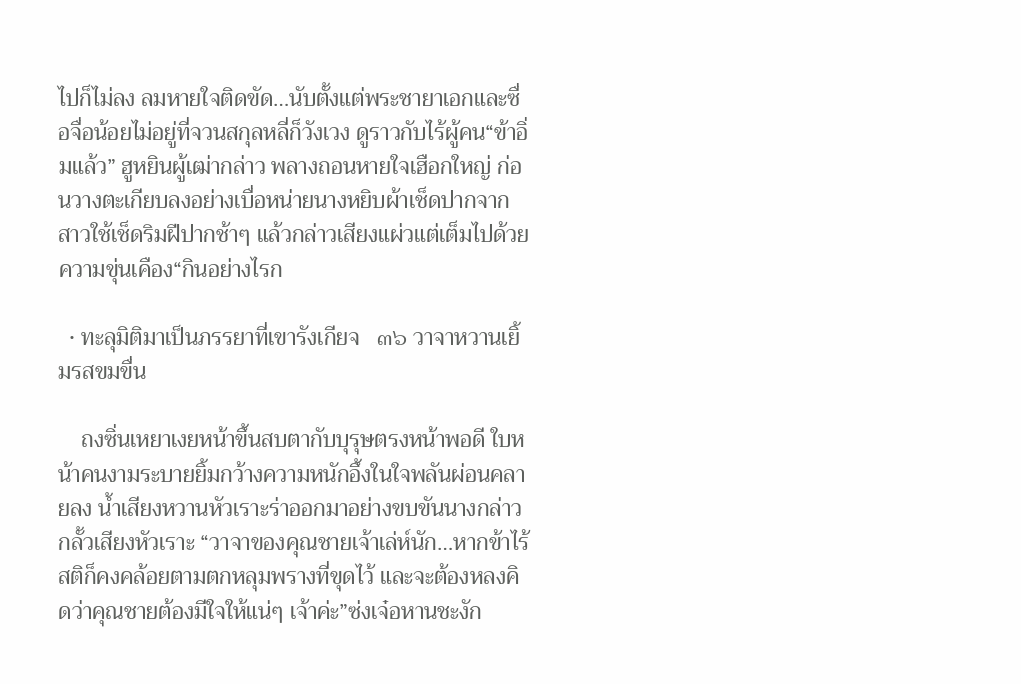ไปก็ไม่ลง ลมหายใจติดขัด…นับตั้งแต่พระชายาเอกและซื่อจื่อน้อยไม่อยู่ที่จวนสกุลหลี่ก็วังเวง ดูราวกับไร้ผู้คน“ข้าอิ่มแล้ว” ฮูหยินผู้เฒ่ากล่าว พลางถอนหายใจเฮือกใหญ่ ก่อนวางตะเกียบลงอย่างเบื่อหน่ายนางหยิบผ้าเช็ดปากจากสาวใช้เช็ดริมฝีปากช้าๆ แล้วกล่าวเสียงแผ่วแต่เต็มไปด้วยความขุ่นเคือง“กินอย่างไรก

  • ทะลุมิติมาเป็นภรรยาที่เขารังเกียจ   ๓๖ วาจาหวานเยิ้มรสขมขื่น

    ถงซิ่นเหยาเงยหน้าขึ้นสบตากับบุรุษตรงหน้าพอดี ใบหน้าคนงามระบายยิ้มกว้างความหนักอึ้งในใจพลันผ่อนคลายลง น้ำเสียงหวานหัวเราะร่าออกมาอย่างขบขันนางกล่าวกลั้วเสียงหัวเราะ “วาจาของคุณชายเจ้าเล่ห์นัก…หากข้าไร้สติก็คงคล้อยตามตกหลุมพรางที่ขุดไว้ และจะต้องหลงคิดว่าคุณชายต้องมีใจให้แน่ๆ เจ้าค่ะ”ซ่งเจ๋อหานชะงัก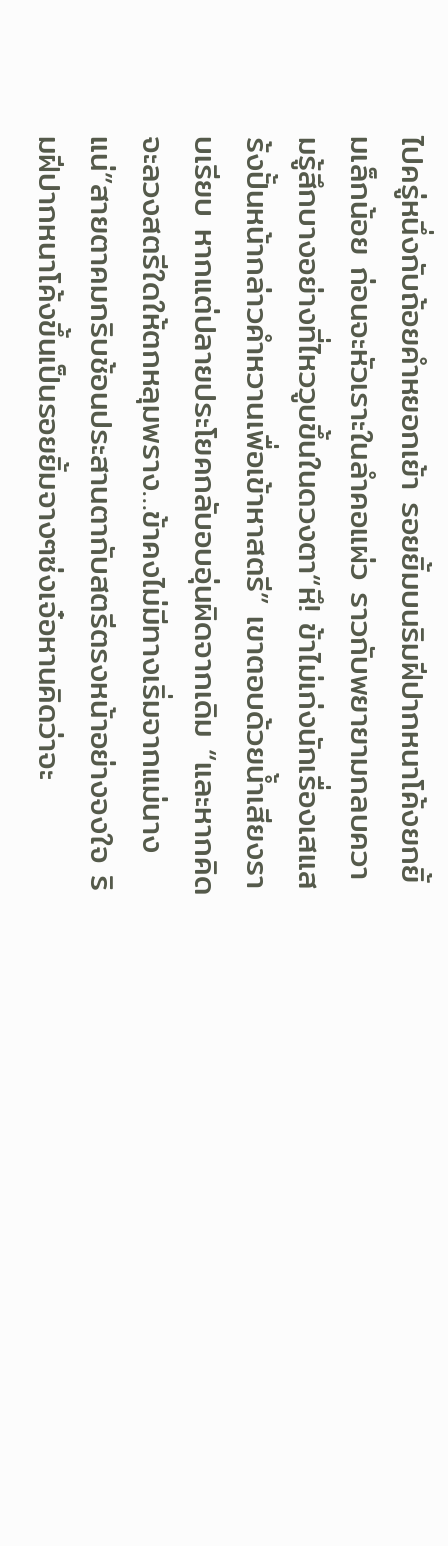ไปครู่หนึ่งกับถ้อยคำหยอกเย้า รอยยิ้มบนริมฝีปากหนาโค้งยกยิ้มเล็กน้อย ก่อนจะหัวเราะในลำคอแผ่ว ราวกับพยายามกลบความรู้สึกบางอย่างที่ไหววูบขึ้นในดวงตา“หึ! ข้าไม่เก่งนักเรื่องเสแสร้งปั้นหน้ากล่าวคำหวานเพื่อเข้าหาสตรี” เขาตอบด้วยน้ำเสียงราบเรียบ หากแต่ปลายประโยคกลับอบอุ่นผิดจากเดิม “และหากคิดจะลวงสตรีใดให้ตกหลุมพราง…ข้าคงไม่มีทางเริ่มจากแม่นางแน่”สายตาคมกริบช้อนประสานตากับสตรีตรงหน้าอย่างจงใจ ริมฝีปากหนาโค้งขึ้นเป็นรอยยิ้มจางๆซ่งเจ๋อหานคิดว่าจะ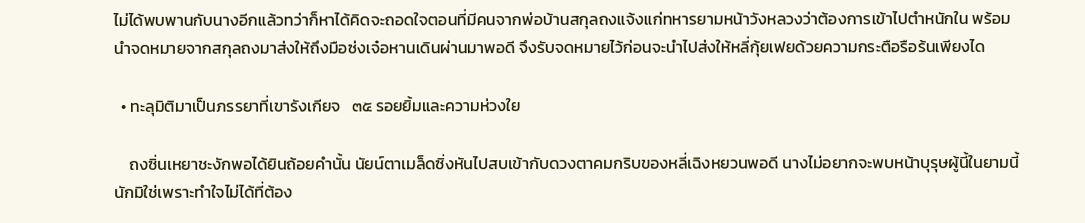ไม่ได้พบพานกับนางอีกแล้วทว่าก็หาได้คิดจะถอดใจตอนที่มีคนจากพ่อบ้านสกุลถงแจ้งแก่ทหารยามหน้าวังหลวงว่าต้องการเข้าไปตำหนักใน พร้อมนำจดหมายจากสกุลถงมาส่งให้ถึงมือซ่งเจ๋อหานเดินผ่านมาพอดี จึงรับจดหมายไว้ก่อนจะนำไปส่งให้หลี่กุ้ยเฟยด้วยความกระตือรือร้นเพียงได

  • ทะลุมิติมาเป็นภรรยาที่เขารังเกียจ   ๓๕ รอยยิ้มและความห่วงใย

    ถงซิ่นเหยาชะงักพอได้ยินถ้อยคำนั้น นัยน์ตาเมล็ดซิ่งหันไปสบเข้ากับดวงตาคมกริบของหลี่เฉิงหยวนพอดี นางไม่อยากจะพบหน้าบุรุษผู้นี้ในยามนี้นักมิใช่เพราะทำใจไม่ได้ที่ต้อง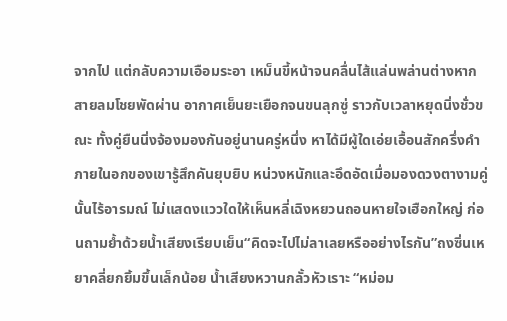จากไป แต่กลับความเอือมระอา เหม็นขี้หน้าจนคลื่นไส้แล่นพล่านต่างหากสายลมโชยพัดผ่าน อากาศเย็นยะเยือกจนขนลุกซู่ ราวกับเวลาหยุดนิ่งชั่วขณะ ทั้งคู่ยืนนิ่งจ้องมองกันอยู่นานครู่หนึ่ง หาได้มีผู้ใดเอ่ยเอื้อนสักครึ่งคำภายในอกของเขารู้สึกคันยุบยิบ หน่วงหนักและอึดอัดเมื่อมองดวงตางามคู่นั้นไร้อารมณ์ ไม่แสดงแววใดให้เห็นหลี่เฉิงหยวนถอนหายใจเฮือกใหญ่ ก่อนถามย้ำด้วยน้ำเสียงเรียบเย็น“คิดจะไปไม่ลาเลยหรืออย่างไรกัน”ถงซิ่นเหยาคลี่ยกยิ้มขึ้นเล็กน้อย น้ำเสียงหวานกลั้วหัวเราะ “หม่อม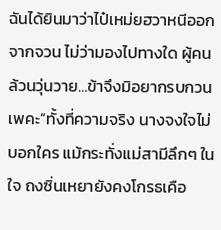ฉันได้ยินมาว่าไป๋เหม่ยฮวาหนีออกจากจวน ไม่ว่ามองไปทางใด ผู้คนล้วนวุ่นวาย…ข้าจึงมิอยากรบกวนเพคะ”ทั้งที่ความจริง นางจงใจไม่บอกใคร แม้กระทั่งแม่สามีลึกๆ ในใจ ถงซิ่นเหยายังคงโกรธเคือ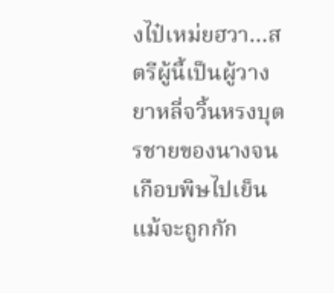งไป๋เหม่ยฮวา…สตรีผู้นี้เป็นผู้วางยาหลี่จวิ้นหรงบุตรชายของนางจนเกือบพิษไปเย็น แม้จะถูกกัก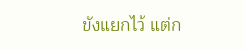ขังแยกไว้ แต่ก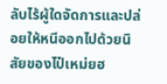ลับไร้ผู้ใดจัดการและปล่อยให้หนีออกไปด้วยนิสัยของไป๋เหม่ยฮ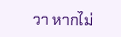วา หากไม่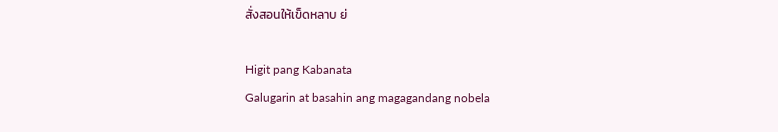สั่งสอนให้เข็ดหลาบ ย่

Higit pang Kabanata
Galugarin at basahin ang magagandang nobela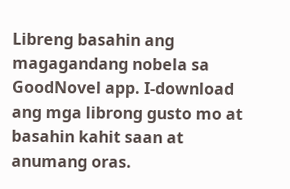Libreng basahin ang magagandang nobela sa GoodNovel app. I-download ang mga librong gusto mo at basahin kahit saan at anumang oras.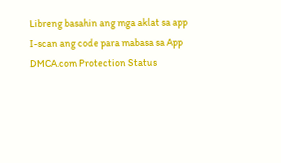Libreng basahin ang mga aklat sa app
I-scan ang code para mabasa sa App
DMCA.com Protection Status